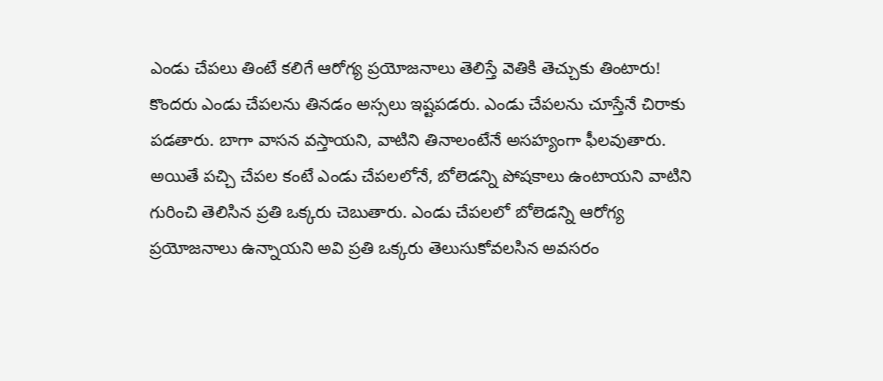ఎండు చేపలు తింటే కలిగే ఆరోగ్య ప్రయోజనాలు తెలిస్తే వెతికి తెచ్చుకు తింటారు!
కొందరు ఎండు చేపలను తినడం అస్సలు ఇష్టపడరు. ఎండు చేపలను చూస్తేనే చిరాకు పడతారు. బాగా వాసన వస్తాయని, వాటిని తినాలంటేనే అసహ్యంగా ఫీలవుతారు. అయితే పచ్చి చేపల కంటే ఎండు చేపలలోనే, బోలెడన్ని పోషకాలు ఉంటాయని వాటిని గురించి తెలిసిన ప్రతి ఒక్కరు చెబుతారు. ఎండు చేపలలో బోలెడన్ని ఆరోగ్య ప్రయోజనాలు ఉన్నాయని అవి ప్రతి ఒక్కరు తెలుసుకోవలసిన అవసరం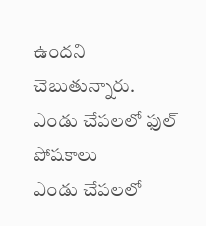ఉందని చెబుతున్నారు.
ఎండు చేపలలో ఫుల్ పోషకాలు
ఎండు చేపలలో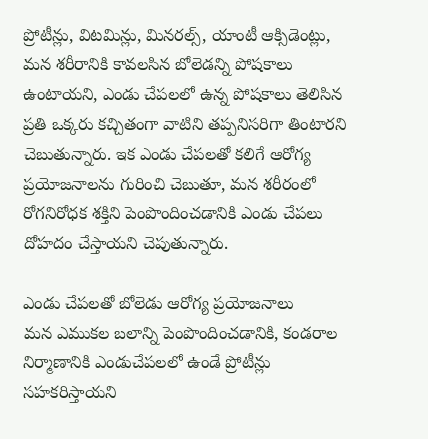ప్రోటీన్లు, విటమిన్లు, మినరల్స్, యాంటీ ఆక్సిడెంట్లు, మన శరీరానికి కావలసిన బోలెడన్ని పోషకాలు ఉంటాయని, ఎండు చేపలలో ఉన్న పోషకాలు తెలిసిన ప్రతి ఒక్కరు కచ్చితంగా వాటిని తప్పనిసరిగా తింటారని చెబుతున్నారు. ఇక ఎండు చేపలతో కలిగే ఆరోగ్య ప్రయోజనాలను గురించి చెబుతూ, మన శరీరంలో రోగనిరోధక శక్తిని పెంపొందించడానికి ఎండు చేపలు దోహదం చేస్తాయని చెపుతున్నారు.

ఎండు చేపలతో బోలెడు ఆరోగ్య ప్రయోజనాలు
మన ఎముకల బలాన్ని పెంపొందించడానికి, కండరాల నిర్మాణానికి ఎండుచేపలలో ఉండే ప్రోటీన్లు సహకరిస్తాయని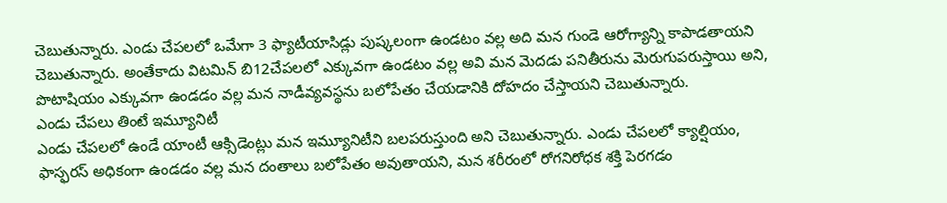చెబుతున్నారు. ఎండు చేపలలో ఒమేగా 3 ఫ్యాటీయాసిడ్లు పుష్కలంగా ఉండటం వల్ల అది మన గుండె ఆరోగ్యాన్ని కాపాడతాయని చెబుతున్నారు. అంతేకాదు విటమిన్ బి12చేపలలో ఎక్కువగా ఉండటం వల్ల అవి మన మెదడు పనితీరును మెరుగుపరుస్తాయి అని, పొటాషియం ఎక్కువగా ఉండడం వల్ల మన నాడీవ్యవస్థను బలోపేతం చేయడానికి దోహదం చేస్తాయని చెబుతున్నారు.
ఎండు చేపలు తింటే ఇమ్యూనిటీ
ఎండు చేపలలో ఉండే యాంటీ ఆక్సిడెంట్లు మన ఇమ్యూనిటీని బలపరుస్తుంది అని చెబుతున్నారు. ఎండు చేపలలో క్యాల్షియం, ఫాస్ఫరస్ అధికంగా ఉండడం వల్ల మన దంతాలు బలోపేతం అవుతాయని, మన శరీరంలో రోగనిరోధక శక్తి పెరగడం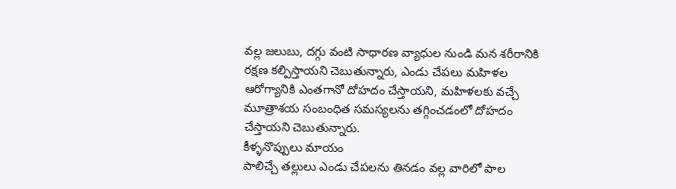వల్ల జలుబు, దగ్గు వంటి సాధారణ వ్యాధుల నుండి మన శరీరానికి రక్షణ కల్పిస్తాయని చెబుతున్నారు, ఎండు చేపలు మహిళల ఆరోగ్యానికి ఎంతగానో దోహదం చేస్తాయని, మహిళలకు వచ్చే మూత్రాశయ సంబంధిత సమస్యలను తగ్గించడంలో దోహదం చేస్తాయని చెబుతున్నారు.
కీళ్ళనొప్పులు మాయం
పాలిచ్చే తల్లులు ఎండు చేపలను తినడం వల్ల వారిలో పాల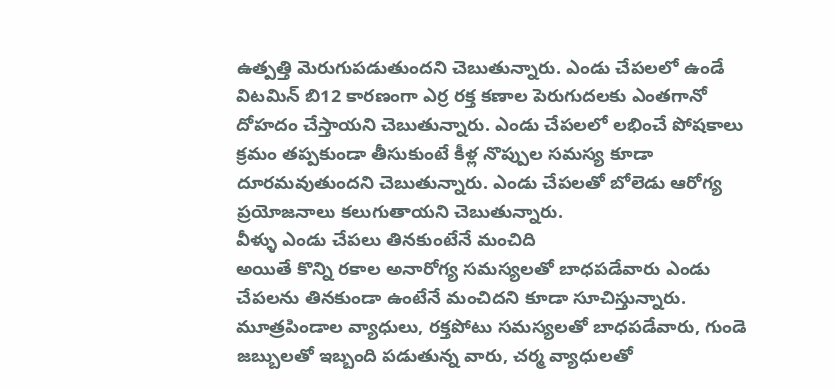ఉత్పత్తి మెరుగుపడుతుందని చెబుతున్నారు. ఎండు చేపలలో ఉండే విటమిన్ బి12 కారణంగా ఎర్ర రక్త కణాల పెరుగుదలకు ఎంతగానో దోహదం చేస్తాయని చెబుతున్నారు. ఎండు చేపలలో లభించే పోషకాలు క్రమం తప్పకుండా తీసుకుంటే కీళ్ల నొప్పుల సమస్య కూడా దూరమవుతుందని చెబుతున్నారు. ఎండు చేపలతో బోలెడు ఆరోగ్య ప్రయోజనాలు కలుగుతాయని చెబుతున్నారు.
వీళ్ళు ఎండు చేపలు తినకుంటేనే మంచిది
అయితే కొన్ని రకాల అనారోగ్య సమస్యలతో బాధపడేవారు ఎండు చేపలను తినకుండా ఉంటేనే మంచిదని కూడా సూచిస్తున్నారు. మూత్రపిండాల వ్యాధులు, రక్తపోటు సమస్యలతో బాధపడేవారు, గుండె జబ్బులతో ఇబ్బంది పడుతున్న వారు, చర్మ వ్యాధులతో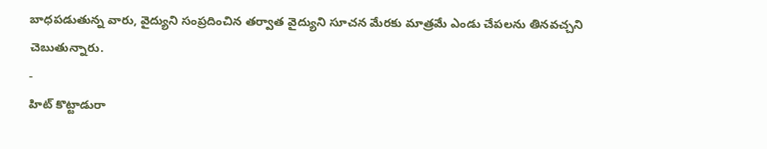బాధపడుతున్న వారు, వైద్యుని సంప్రదించిన తర్వాత వైద్యుని సూచన మేరకు మాత్రమే ఎండు చేపలను తినవచ్చని చెబుతున్నారు.
-
హిట్ కొట్టాడురా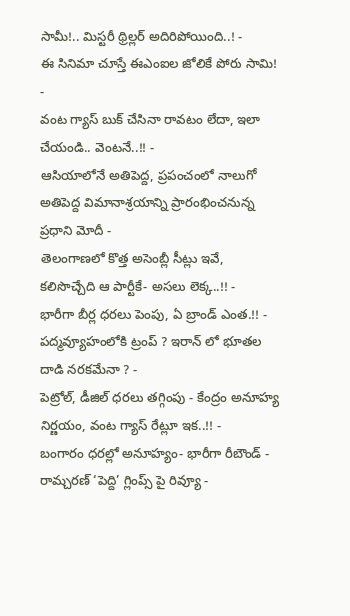సామీ!.. మిస్టరీ థ్రిల్లర్ అదిరిపోయింది..! -
ఈ సినిమా చూస్తే ఈఎంఐల జోలికే పోరు సామి! -
వంట గ్యాస్ బుక్ చేసినా రావటం లేదా, ఇలా చేయండి.. వెంటనే..!! -
ఆసియాలోనే అతిపెద్ద, ప్రపంచంలో నాలుగో అతిపెద్ద విమానాశ్రయాన్ని ప్రారంభించనున్న ప్రధాని మోదీ -
తెలంగాణలో కొత్త అసెంబ్లీ సీట్లు ఇవే, కలిసొచ్చేది ఆ పార్టీకే- అసలు లెక్క..!! -
భారీగా బీర్ల ధరలు పెంపు, ఏ బ్రాండ్ ఎంత.!! -
పద్మవ్యూహంలోకి ట్రంప్ ? ఇరాన్ లో భూతల దాడి నరకమేనా ? -
పెట్రోల్, డీజిల్ ధరలు తగ్గింపు - కేంద్రం అనూహ్య నిర్ణయం, వంట గ్యాస్ రేట్లూ ఇక..!! -
బంగారం ధరల్లో అనూహ్యం- భారీగా రీబౌండ్ -
రామ్చరణ్ ‘పెద్ది’ గ్లింప్స్ పై రివ్యూ -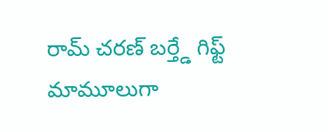రామ్ చరణ్ బర్త్డే గిఫ్ట్ మామూలుగా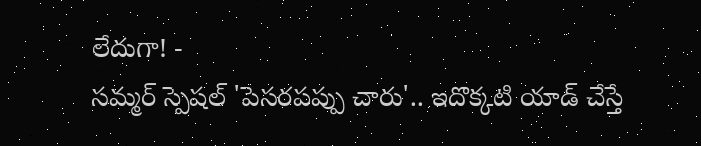లేదుగా! -
సమ్మర్ స్పెషల్ 'పెసరపప్పు చారు'.. ఇదొక్కటి యాడ్ చేస్తే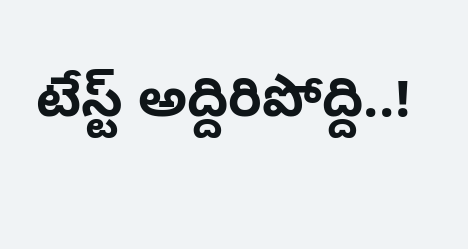టేస్ట్ అద్దిరిపోద్ది..!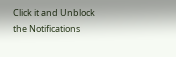Click it and Unblock the Notifications